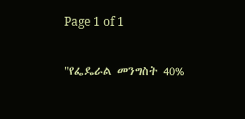Page 1 of 1

"የፌዴራል መንግስት 40%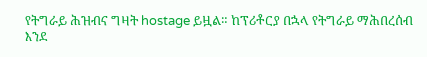የትግራይ ሕዝብና ግዛት hostage ይዟል። ከፕሪቶርያ በኋላ የትግራይ ማሕበረሰብ እንደ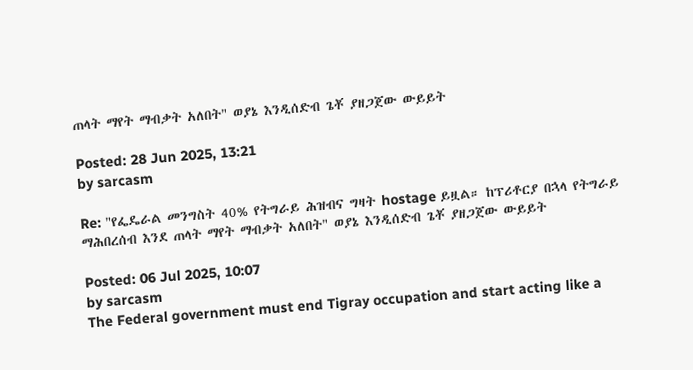ጠላት ማየት ማብቃት አለበት" ወያኔ እንዲሰድብ ጌቾ ያዘጋጀው ውይይት

Posted: 28 Jun 2025, 13:21
by sarcasm

Re: "የፌዴራል መንግስት 40% የትግራይ ሕዝብና ግዛት hostage ይዟል። ከፕሪቶርያ በኋላ የትግራይ ማሕበረሰብ እንደ ጠላት ማየት ማብቃት አለበት" ወያኔ እንዲሰድብ ጌቾ ያዘጋጀው ውይይት

Posted: 06 Jul 2025, 10:07
by sarcasm
The Federal government must end Tigray occupation and start acting like a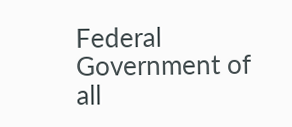Federal Government of all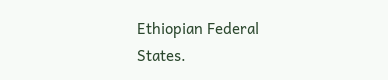Ethiopian Federal States.